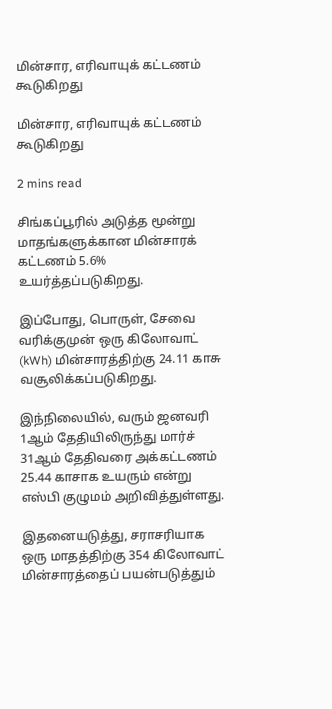மின்சார, எரிவாயுக் கட்டணம் கூடுகிறது

மின்சார, எரிவாயுக் கட்டணம் கூடுகிறது

2 mins read

சிங்கப்பூரில் அடுத்த மூன்று மாதங்களுக்கான மின்சாரக் கட்டணம் 5.6% உயர்த்தப்படுகிறது.

இப்போது, பொருள், சேவை வரிக்குமுன் ஒரு கிலோவாட் (kWh) மின்சாரத்திற்கு 24.11 காசு வசூலிக்கப்படுகிறது.

இந்நிலையில், வரும் ஜனவரி 1ஆம் தேதியிலிருந்து மார்ச் 31ஆம் தேதிவரை அக்கட்டணம் 25.44 காசாக உயரும் என்று எஸ்பி குழுமம் அறிவித்துள்ளது.

இதனையடுத்து, சராசரியாக ஒரு மாதத்திற்கு 354 கிலோவாட் மின்சாரத்தைப் பயன்படுத்தும்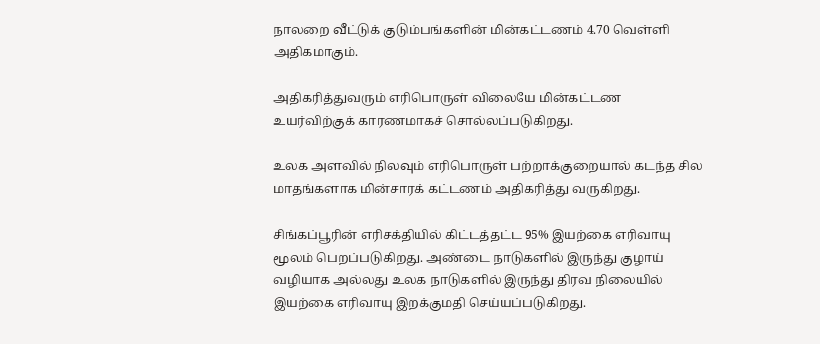நாலறை வீட்டுக் குடும்பங்களின் மின்கட்டணம் 4.70 வெள்ளி அதிகமாகும்.

அதிகரித்துவரும் எரிபொருள் விலையே மின்கட்டண உயர்விற்குக் காரணமாகச் சொல்லப்படுகிறது.

உலக அளவில் நிலவும் எரிபொருள் பற்றாக்குறையால் கடந்த சில மாதங்களாக மின்சாரக் கட்டணம் அதிகரித்து வருகிறது.

சிங்கப்பூரின் எரிசக்தியில் கிட்டத்தட்ட 95% இயற்கை எரிவாயு மூலம் பெறப்படுகிறது. அண்டை நாடுகளில் இருந்து குழாய் வழியாக அல்லது உலக நாடுகளில் இருந்து திரவ நிலையில் இயற்கை எரிவாயு இறக்குமதி செய்யப்படுகிறது.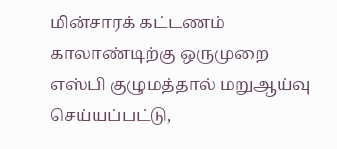மின்சாரக் கட்டணம் காலாண்டிற்கு ஒருமுறை எஸ்பி குழுமத்தால் மறுஆய்வு செய்யப்பட்டு,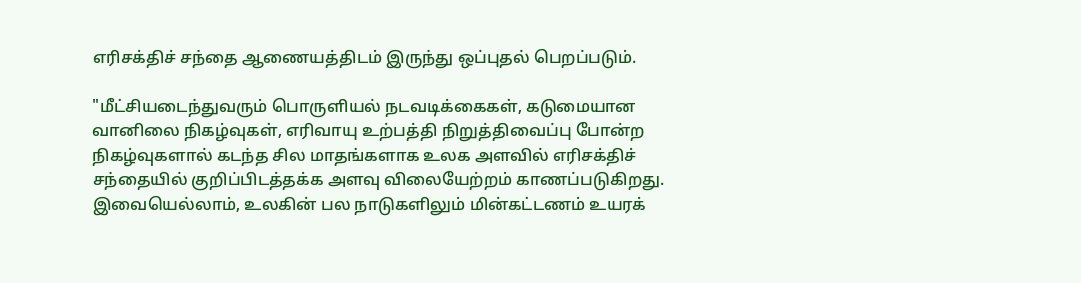எரிசக்திச் சந்தை ஆணையத்திடம் இருந்து ஒப்புதல் பெறப்படும்.

"மீட்சியடைந்துவரும் பொருளியல் நடவடிக்கைகள், கடுமையான வானிலை நிகழ்வுகள், எரிவாயு உற்பத்தி நிறுத்திவைப்பு போன்ற நிகழ்வுகளால் கடந்த சில மாதங்களாக உலக அளவில் எரிசக்திச் சந்தையில் குறிப்பிடத்தக்க அளவு விலையேற்றம் காணப்படுகிறது. இவையெல்லாம், உலகின் பல நாடுகளிலும் மின்கட்டணம் உயரக்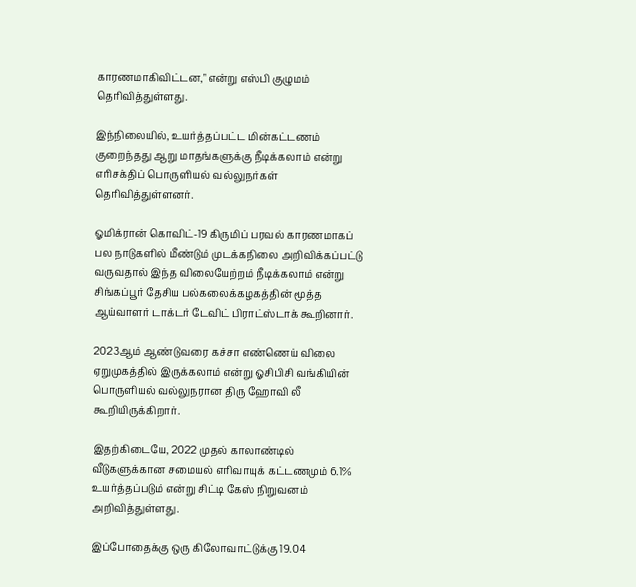காரணமாகிவிட்டன," என்று எஸ்பி குழுமம் தெரிவித்துள்ளது.

இந்நிலையில், உயர்த்தப்பட்ட மின்கட்டணம் குறைந்தது ஆறு மாதங்களுக்கு நீடிக்கலாம் என்று எரிசக்திப் பொருளியல் வல்லுநர்கள் தெரிவித்துள்ளனர்.

ஓமிக்ரான் கொவிட்-19 கிருமிப் பரவல் காரணமாகப் பல நாடுகளில் மீண்டும் முடக்கநிலை அறிவிக்கப்பட்டு வருவதால் இந்த விலையேற்றம் நீடிக்கலாம் என்று சிங்கப்பூர் தேசிய பல்கலைக்கழகத்தின் மூத்த ஆய்வாளர் டாக்டர் டேவிட் பிராட்ஸ்டாக் கூறினார்.

2023ஆம் ஆண்டுவரை கச்சா எண்ணெய் விலை ஏறுமுகத்தில் இருக்கலாம் என்று ஓசிபிசி வங்கியின் பொருளியல் வல்லுநரான திரு ஹோவி லீ கூறியிருக்கிறார்.

இதற்கிடையே, 2022 முதல் காலாண்டில் வீடுகளுக்கான சமையல் எரிவாயுக் கட்டணமும் 6.1% உயர்த்தப்படும் என்று சிட்டி கேஸ் நிறுவனம் அறிவித்துள்ளது.

இப்போதைக்கு ஒரு கிலோவாட்டுக்கு 19.04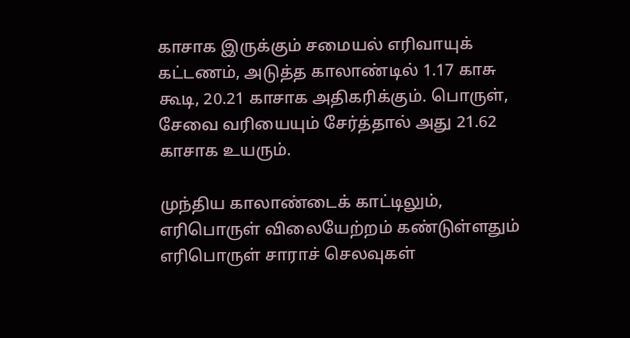காசாக இருக்கும் சமையல் எரிவாயுக் கட்டணம், அடுத்த காலாண்டில் 1.17 காசு கூடி, 20.21 காசாக அதிகரிக்கும். பொருள், சேவை வரியையும் சேர்த்தால் அது 21.62 காசாக உயரும்.

முந்திய காலாண்டைக் காட்டிலும், எரிபொருள் விலையேற்றம் கண்டுள்ளதும் எரிபொருள் சாராச் செலவுகள்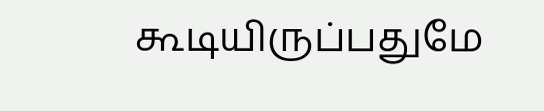கூடியிருப்பதுமே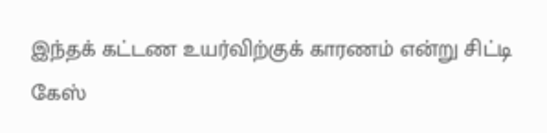இந்தக் கட்டண உயர்விற்குக் காரணம் என்று சிட்டி கேஸ்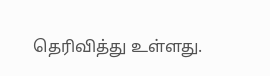தெரிவித்து உள்ளது.